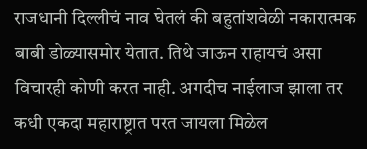राजधानी दिल्लीचं नाव घेतलं की बहुतांशवेळी नकारात्मक बाबी डोळ्यासमोर येतात. तिथे जाऊन राहायचं असा विचारही कोणी करत नाही. अगदीच नाईलाज झाला तर कधी एकदा महाराष्ट्रात परत जायला मिळेल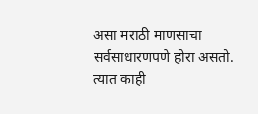असा मराठी माणसाचा सर्वसाधारणपणे होरा असतो. त्यात काही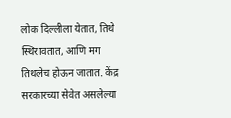लोक दिल्लीला येतात, तिथे स्थिरावतात, आणि मग तिथलेच होऊन जातात. केंद्र सरकारच्या सेवेत असलेल्या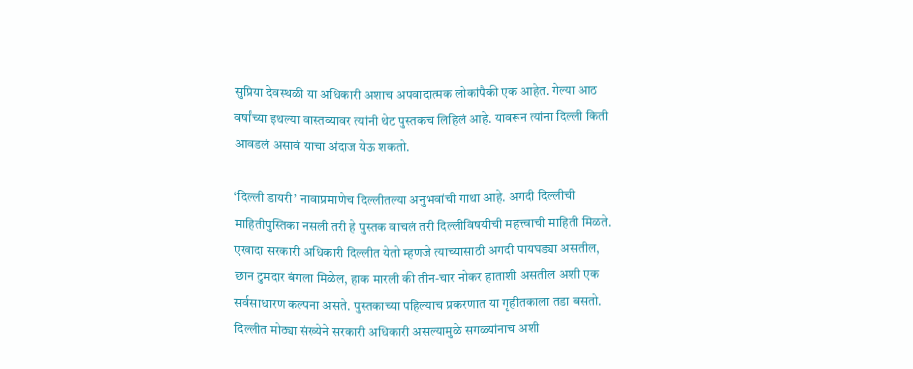सुप्रिया देवस्थळी या अधिकारी अशाच अपवादात्मक लोकांपैकी एक आहेत. गेल्या आठ वर्षांच्या इथल्या वास्तव्यावर त्यांनी थेट पुस्तकच लिहिलं आहे. यावरून त्यांना दिल्ली किती आवडलं असावं याचा अंदाज येऊ शकतो.

‘दिल्ली डायरी’ नावाप्रमाणेच दिल्लीतल्या अनुभवांची गाथा आहे. अगदी दिल्लीची माहितीपुस्तिका नसली तरी हे पुस्तक वाचलं तरी दिल्लीविषयीची महत्त्वाची माहिती मिळते. एखादा सरकारी अधिकारी दिल्लीत येतो म्हणजे त्याच्यासाठी अगदी पायघड्या असतील, छान टुमदार बंगला मिळेल, हाक मारली की तीन-चार नोकर हाताशी असतील अशी एक सर्वसाधारण कल्पना असते. पुस्तकाच्या पहिल्याच प्रकरणात या गृहीतकाला तडा बसतो. दिल्लीत मोठ्या संख्येने सरकारी अधिकारी असल्यामुळे सगळ्यांनाच अशी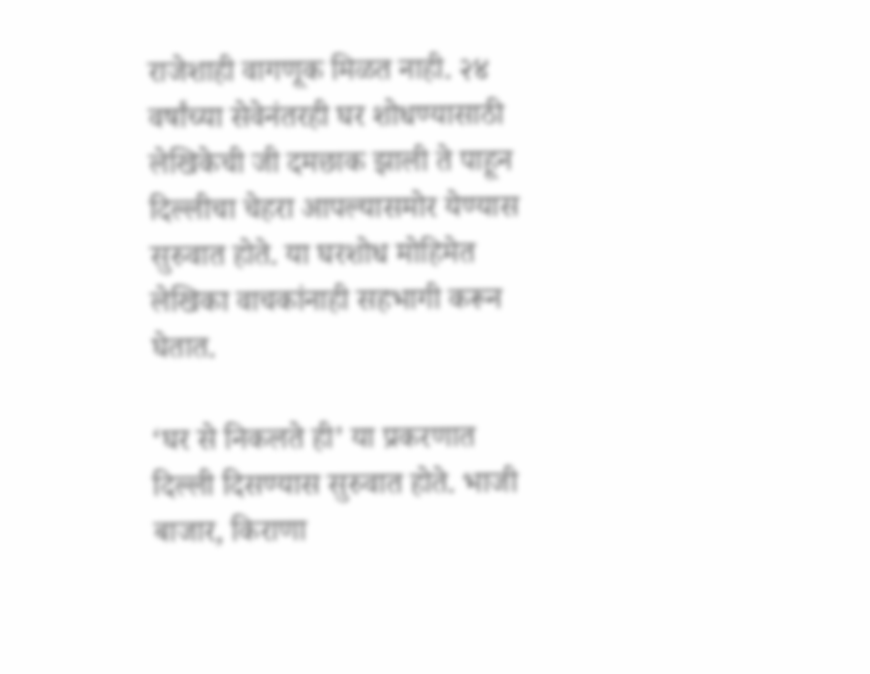राजेशाही वागणूक मिळत नाही. २४ वर्षांच्या सेवेनंतरही घर शोधण्यासाठी लेखिकेची जी दमछाक झाली ते पाहून दिल्लीचा चेहरा आपल्यासमोर येण्यास सुरुवात होते. या घरशोध मोहिमेत लेखिका वाचकांनाही सहभागी करून घेतात.

‘घर से निकलते ही’ या प्रकरणात दिल्ली दिसण्यास सुरुवात होते. भाजी बाजार, किराणा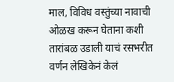माल, विविध वस्तुंच्या नावाची ओळख करून घेताना कशी तारांबळ उडाली याचं रसभरीत वर्णन लेखिकेनं केलं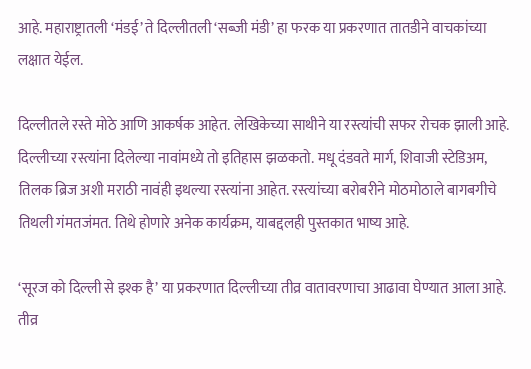आहे. महाराष्ट्रातली ‘मंडई’ ते दिल्लीतली ‘सब्जी मंडी’ हा फरक या प्रकरणात तातडीने वाचकांच्या लक्षात येईल.

दिल्लीतले रस्ते मोठे आणि आकर्षक आहेत. लेखिकेच्या साथीने या रस्त्यांची सफर रोचक झाली आहे. दिल्लीच्या रस्त्यांना दिलेल्या नावांमध्ये तो इतिहास झळकतो. मधू दंडवते मार्ग, शिवाजी स्टेडिअम, तिलक ब्रिज अशी मराठी नावंही इथल्या रस्त्यांना आहेत. रस्त्यांच्या बरोबरीने मोठमोठाले बागबगीचे तिथली गंमतजंमत. तिथे होणारे अनेक कार्यक्रम, याबद्दलही पुस्तकात भाष्य आहे.

‘सूरज को दिल्ली से इश्क है’ या प्रकरणात दिल्लीच्या तीव्र वातावरणाचा आढावा घेण्यात आला आहे. तीव्र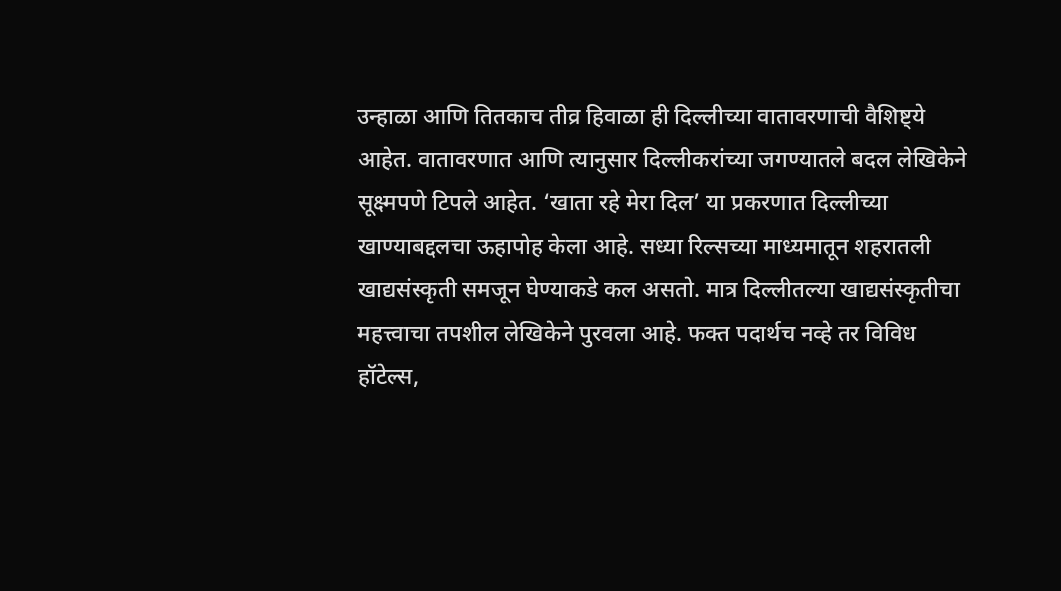उन्हाळा आणि तितकाच तीव्र हिवाळा ही दिल्लीच्या वातावरणाची वैशिष्ट्ये आहेत. वातावरणात आणि त्यानुसार दिल्लीकरांच्या जगण्यातले बदल लेखिकेने सूक्ष्मपणे टिपले आहेत. ‘खाता रहे मेरा दिल’ या प्रकरणात दिल्लीच्या खाण्याबद्दलचा ऊहापोह केला आहे. सध्या रिल्सच्या माध्यमातून शहरातली खाद्यसंस्कृती समजून घेण्याकडे कल असतो. मात्र दिल्लीतल्या खाद्यसंस्कृतीचा महत्त्वाचा तपशील लेखिकेने पुरवला आहे. फक्त पदार्थच नव्हे तर विविध हॉटेल्स,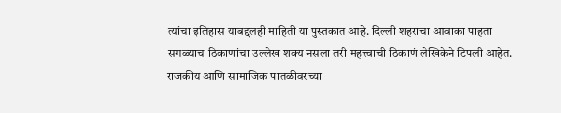त्यांचा इतिहास याबद्दलही माहिती या पुस्तकात आहे. दिल्ली शहराचा आवाका पाहता सगळ्याच ठिकाणांचा उल्लेख शक्य नसला तरी महत्त्वाची ठिकाणं लेखिकेने टिपली आहेत. राजकीय आणि सामाजिक पातळीवरच्या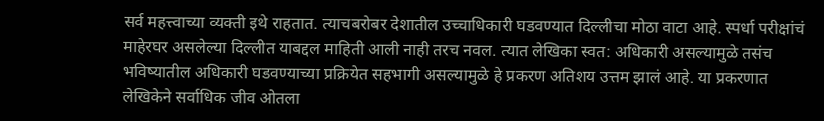सर्व महत्त्वाच्या व्यक्ती इथे राहतात. त्याचबरोबर देशातील उच्चाधिकारी घडवण्यात दिल्लीचा मोठा वाटा आहे. स्पर्धा परीक्षांचं माहेरघर असलेल्या दिल्लीत याबद्दल माहिती आली नाही तरच नवल. त्यात लेखिका स्वत: अधिकारी असल्यामुळे तसंच भविष्यातील अधिकारी घडवण्याच्या प्रक्रियेत सहभागी असल्यामुळे हे प्रकरण अतिशय उत्तम झालं आहे. या प्रकरणात लेखिकेने सर्वाधिक जीव ओतला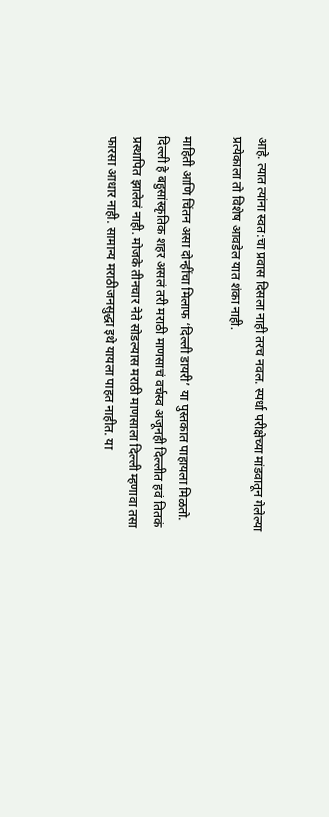आहे. त्यात त्यांना स्वत:चा प्रवास दिसला नाही तरच नवल. स्पर्धा परीक्षेच्या मांडवातून गेलेल्या प्रत्येकाला तो विशेष आवडेल यात शंका नाही.

माहिती आणि चिंतन असा दोन्हींचा मिलाफ ‘दिल्ली डायरी’ या पुस्तकात पाहायला मिळतो. दिल्ली हे बहुसांस्कृतिक शहर असलं तरी मराठी माणसाचं वर्चस्व अजूनही दिल्लीत हवं तितकं प्रस्थापित झालेलं नाही. मोजके तीनचार नेते सोडल्यास मराठी माणसाला दिल्ली म्हणावा तसा फारसा आधार नाही. सामान्य मराठीजनसुद्धा इथे यायला पाहत नाहीत. या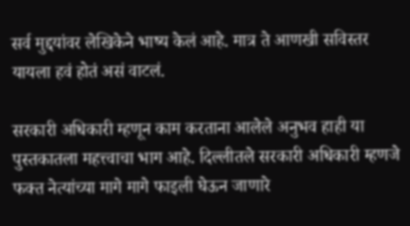सर्व मुद्दयांवर लेखिकेने भाष्य केलं आहे. मात्र ते आणखी सविस्तर यायला हवं होतं असं वाटलं.

सरकारी अधिकारी म्हणून काम करताना आलेले अनुभव हाही या पुस्तकातला महत्त्वाचा भाग आहे. दिल्लीतले सरकारी अधिकारी म्हणजे फक्त नेत्यांच्या मागे मागे फाइली घेऊन जाणारे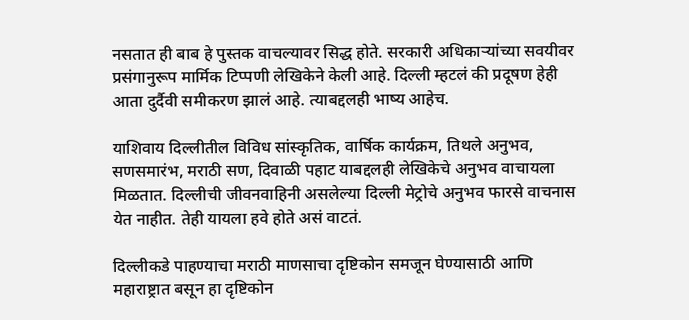नसतात ही बाब हे पुस्तक वाचल्यावर सिद्ध होते. सरकारी अधिकार्‍यांच्या सवयीवर प्रसंगानुरूप मार्मिक टिप्पणी लेखिकेने केली आहे. दिल्ली म्हटलं की प्रदूषण हेही आता दुर्दैवी समीकरण झालं आहे. त्याबद्दलही भाष्य आहेच.

याशिवाय दिल्लीतील विविध सांस्कृतिक, वार्षिक कार्यक्रम, तिथले अनुभव, सणसमारंभ, मराठी सण, दिवाळी पहाट याबद्दलही लेखिकेचे अनुभव वाचायला मिळतात. दिल्लीची जीवनवाहिनी असलेल्या दिल्ली मेट्रोचे अनुभव फारसे वाचनास येत नाहीत. तेही यायला हवे होते असं वाटतं.

दिल्लीकडे पाहण्याचा मराठी माणसाचा दृष्टिकोन समजून घेण्यासाठी आणि महाराष्ट्रात बसून हा दृष्टिकोन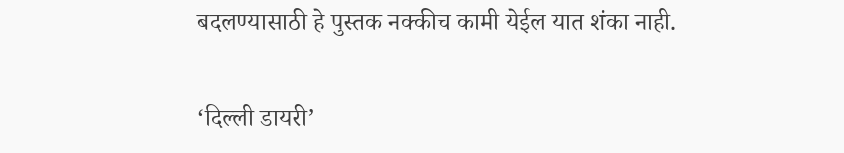बदलण्यासाठी हे पुस्तक नक्कीच कामी येईल यात शंका नाही.

‘दिल्ली डायरी’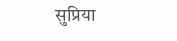सुप्रिया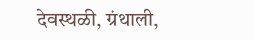देवस्थळी, ग्रंथाली,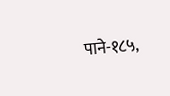पाने-१८५,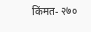किंमत- २७०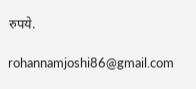रुपये.

rohannamjoshi86@gmail.com